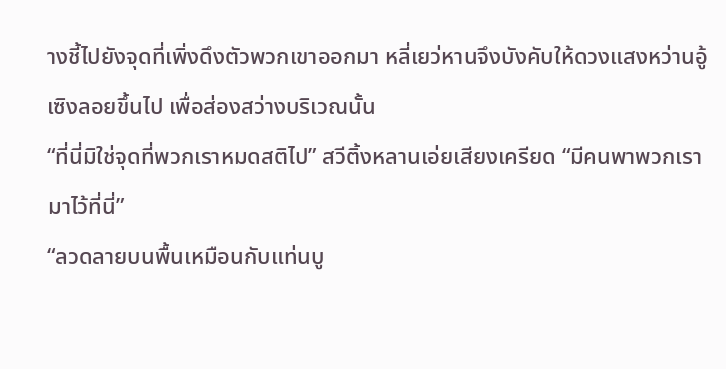างชี้ไปยังจุดที่เพิ่งดึงตัวพวกเขาออกมา หลี่เยว่หานจึงบังคับให้ดวงแสงหว่านอู้เซิงลอยขึ้นไป เพื่อส่องสว่างบริเวณนั้น
“ที่นี่มิใช่จุดที่พวกเราหมดสติไป” สวีติ้งหลานเอ่ยเสียงเครียด “มีคนพาพวกเรามาไว้ที่นี่”
“ลวดลายบนพื้นเหมือนกับแท่นบู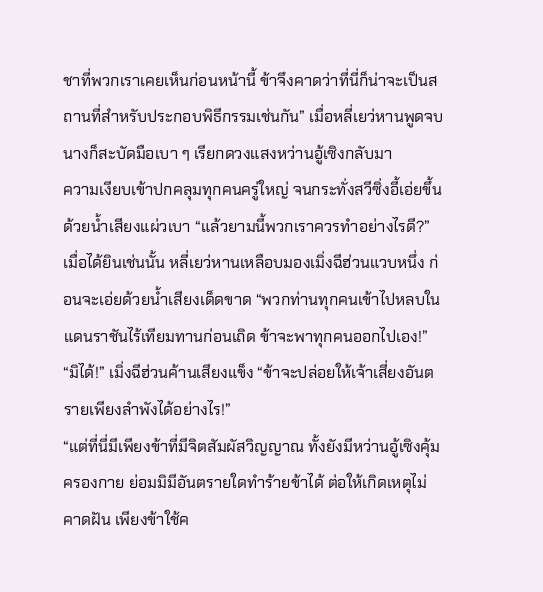ชาที่พวกเราเคยเห็นก่อนหน้านี้ ข้าจึงคาดว่าที่นี่ก็น่าจะเป็นสถานที่สำหรับประกอบพิธีกรรมเช่นกัน” เมื่อหลี่เยว่หานพูดจบนางก็สะบัดมือเบา ๆ เรียกดวงแสงหว่านอู้เซิงกลับมา
ความเงียบเข้าปกคลุมทุกคนครู่ใหญ่ จนกระทั่งสวีซิ่งอี้เอ่ยขึ้นด้วยน้ำเสียงแผ่วเบา “แล้วยามนี้พวกเราควรทำอย่างไรดี?”
เมื่อได้ยินเช่นนั้น หลี่เยว่หานเหลือบมองเมิ่งฉีฮ่วนแวบหนึ่ง ก่อนจะเอ่ยด้วยน้ำเสียงเด็ดขาด “พวกท่านทุกคนเข้าไปหลบในแดนราชันไร้เทียมทานก่อนเถิด ข้าจะพาทุกคนออกไปเอง!”
“มิได้!” เมิ่งฉีฮ่วนค้านเสียงแข็ง “ข้าจะปล่อยให้เจ้าเสี่ยงอันตรายเพียงลำพังได้อย่างไร!”
“แต่ที่นี่มีเพียงข้าที่มีจิตสัมผัสวิญญาณ ทั้งยังมีหว่านอู้เซิงคุ้มครองกาย ย่อมมิมีอันตรายใดทำร้ายข้าได้ ต่อให้เกิดเหตุไม่คาดฝัน เพียงข้าใช้ค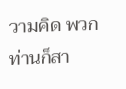วามคิด พวกท่านก็สา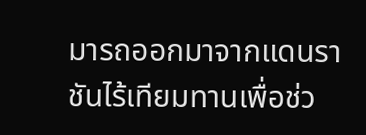มารถออกมาจากแดนราชันไร้เทียมทานเพื่อช่ว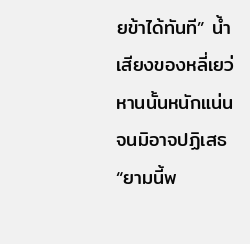ยข้าได้ทันที” น้ำเสียงของหลี่เยว่หานนั้นหนักแน่นจนมิอาจปฏิเสธ “ยามนี้พ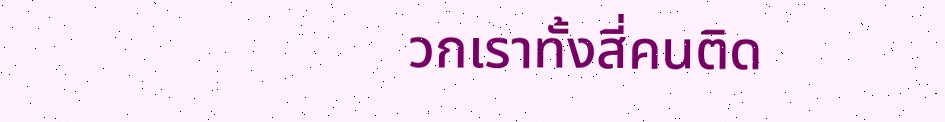วกเราทั้งสี่คนติด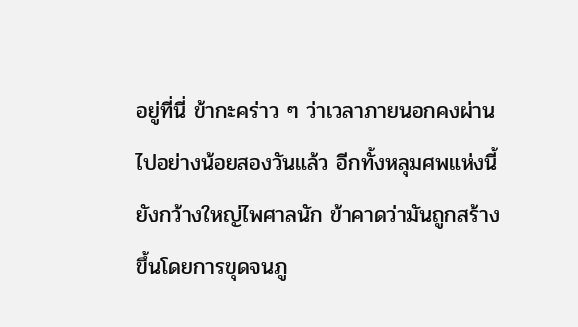อยู่ที่นี่ ข้ากะคร่าว ๆ ว่าเวลาภายนอกคงผ่านไปอย่างน้อยสองวันแล้ว อีกทั้งหลุมศพแห่งนี้ยังกว้างใหญ่ไพศาลนัก ข้าคาดว่ามันถูกสร้างขึ้นโดยการขุดจนภู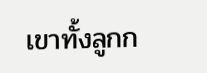เขาทั้งลูกก